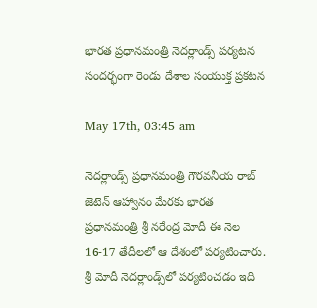భారత ప్రధానమంత్రి నెదర్లాండ్స్‌ పర్యటన సందర్భంగా రెండు దేశాల సంయుక్త ప్రకటన

May 17th, 03:45 am

నెదర్లాండ్స్ ప్రధానమంత్రి గౌరవనీయ రాబ్‌ జెటెన్‌ ఆహ్వానం మేరకు భారత ప్రధానమంత్రి శ్రీ నరేంద్ర మోదీ ఈ నెల 16-17 తేదీలలో ఆ దేశంలో పర్యటించారు. శ్రీ మోదీ నెదర్లాండ్స్‌లో పర్యటించడం ఇది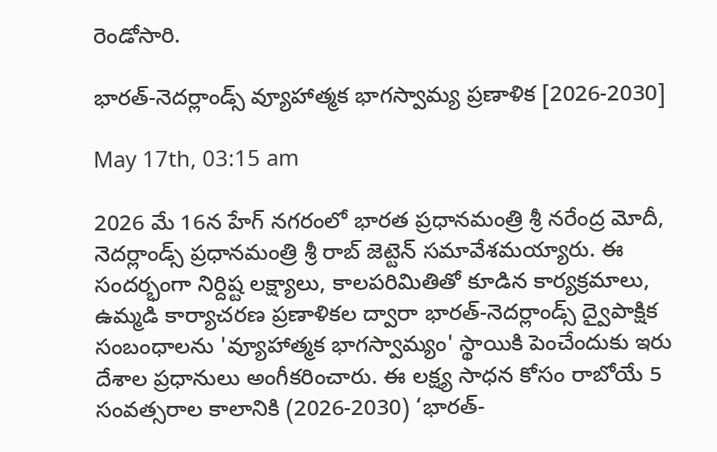రెండోసారి.

భారత్-నెదర్లాండ్స్ వ్యూహాత్మక భాగస్వామ్య ప్రణాళిక [2026-2030]

May 17th, 03:15 am

2026 మే 16న హేగ్ నగరంలో భారత ప్రధానమంత్రి శ్రీ నరేంద్ర మోదీ, నెదర్లాండ్స్ ప్రధానమంత్రి శ్రీ రాబ్ జెట్టెన్ సమావేశమయ్యారు. ఈ సందర్భంగా నిర్దిష్ట లక్ష్యాలు, కాలపరిమితితో కూడిన కార్యక్రమాలు, ఉమ్మడి కార్యాచరణ ప్రణాళికల ద్వారా భారత్-నెదర్లాండ్స్ ద్వైపాక్షిక సంబంధాలను 'వ్యూహాత్మక భాగస్వామ్యం' స్థాయికి పెంచేందుకు ఇరు దేశాల ప్రధానులు అంగీకరించారు. ఈ లక్ష్య సాధన కోసం రాబోయే 5 సంవత్సరాల కాలానికి (2026-2030) ‘భారత్-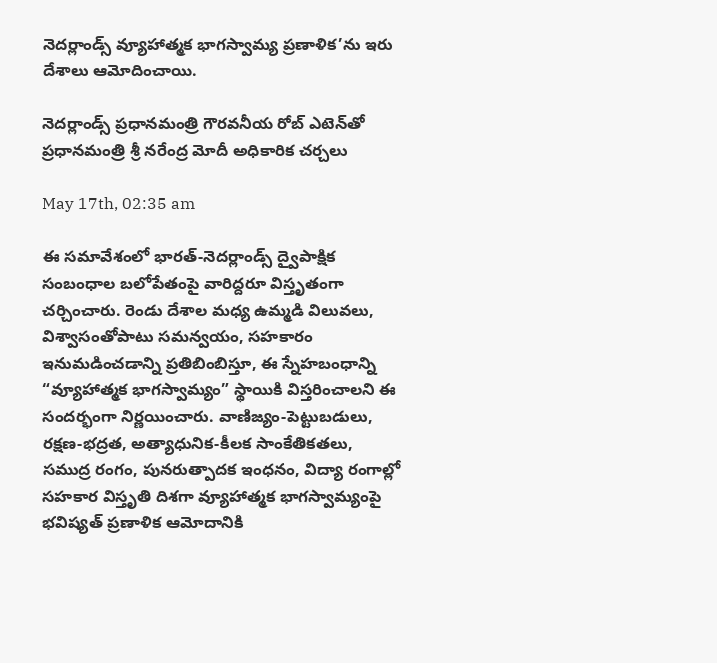నెదర్లాండ్స్ వ్యూహాత్మక భాగస్వామ్య ప్రణాళిక’ను ఇరు దేశాలు ఆమోదించాయి.

నెదర్లాండ్స్ ప్రధానమంత్రి గౌరవనీయ రోబ్‌ ఎటెన్‌తో ప్రధానమంత్రి శ్రీ నరేంద్ర మోదీ అధికారిక చర్చలు

May 17th, 02:35 am

ఈ సమావేశంలో భారత్-నెదర్లాండ్స్ ద్వైపాక్షిక సంబంధాల బలోపేతంపై వారిద్దరూ విస్తృతంగా చర్చించారు. రెండు దేశాల మధ్య ఉమ్మడి విలువలు, విశ్వాసంతోపాటు సమన్వయం, సహకారం ఇనుమడించడాన్ని ప్రతిబింబిస్తూ, ఈ స్నేహబంధాన్ని “వ్యూహాత్మక భాగస్వామ్యం” స్థాయికి విస్తరించాలని ఈ సందర్భంగా నిర్ణయించారు. వాణిజ్యం-పెట్టుబడులు, రక్షణ-భద్రత, అత్యాధునిక-కీలక సాంకేతికతలు, సముద్ర రంగం, పునరుత్పాదక ఇంధనం, విద్యా రంగాల్లో సహకార విస్తృతి దిశగా వ్యూహాత్మక భాగస్వామ్యంపై భవిష్యత్‌ ప్రణాళిక ఆమోదానికి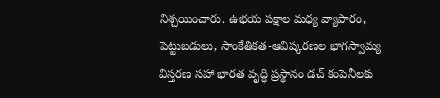నిశ్చయించారు. ఉభయ పక్షాల మధ్య వ్యాపారం, పెట్టుబడులు, సాంకేతికత-ఆవిష్కరణల భాగస్వామ్య విస్తరణ సహా భారత వృద్ధి ప్రస్థానం డచ్ కంపెనీలకు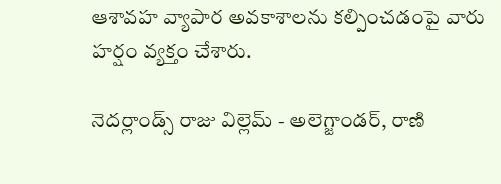ఆశావహ వ్యాపార అవకాశాలను కల్పించడంపై వారు హర్షం వ్యక్తం చేశారు.

నెదర్లాండ్స్ రాజు విల్లెమ్ - అలెగ్జాండర్, రాణి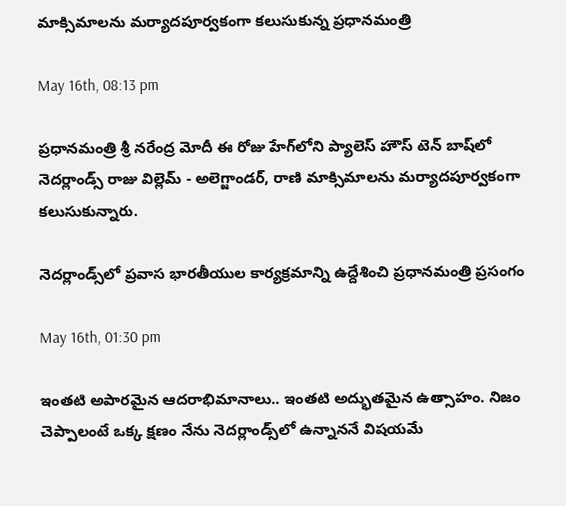మాక్సిమాలను మర్యాదపూర్వకంగా కలుసుకున్న ప్రధానమంత్రి

May 16th, 08:13 pm

ప్రధానమంత్రి శ్రీ నరేంద్ర మోదీ ఈ రోజు హేగ్‌లోని ప్యాలెస్ హౌస్ టెన్ బాష్‌లో నెదర్లాండ్స్ రాజు విల్లెమ్ - అలెగ్జాండర్, రాణి మాక్సిమాలను మర్యాదపూర్వకంగా కలుసుకున్నారు.

నెదర్లాండ్స్‌లో ప్రవాస భారతీయుల కార్యక్రమాన్ని ఉద్దేశించి ప్రధానమంత్రి ప్రసంగం

May 16th, 01:30 pm

ఇంతటి అపారమైన ఆదరాభిమానాలు.. ఇంతటి అద్భుతమైన ఉత్సాహం. నిజం చెప్పాలంటే ఒక్క క్షణం నేను నెదర్లాండ్స్‌లో ఉన్నాననే విషయమే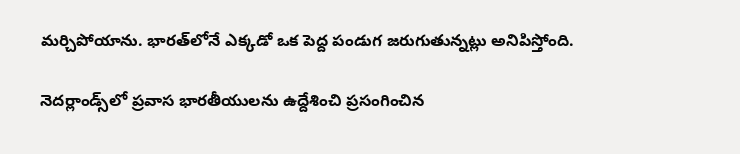మర్చిపోయాను. భారత్‌లోనే ఎక్కడో ఒక పెద్ద పండుగ జరుగుతున్నట్లు అనిపిస్తోంది.

నెదర్లాండ్స్‌లో ప్రవాస భారతీయులను ఉద్దేశించి ప్రసంగించిన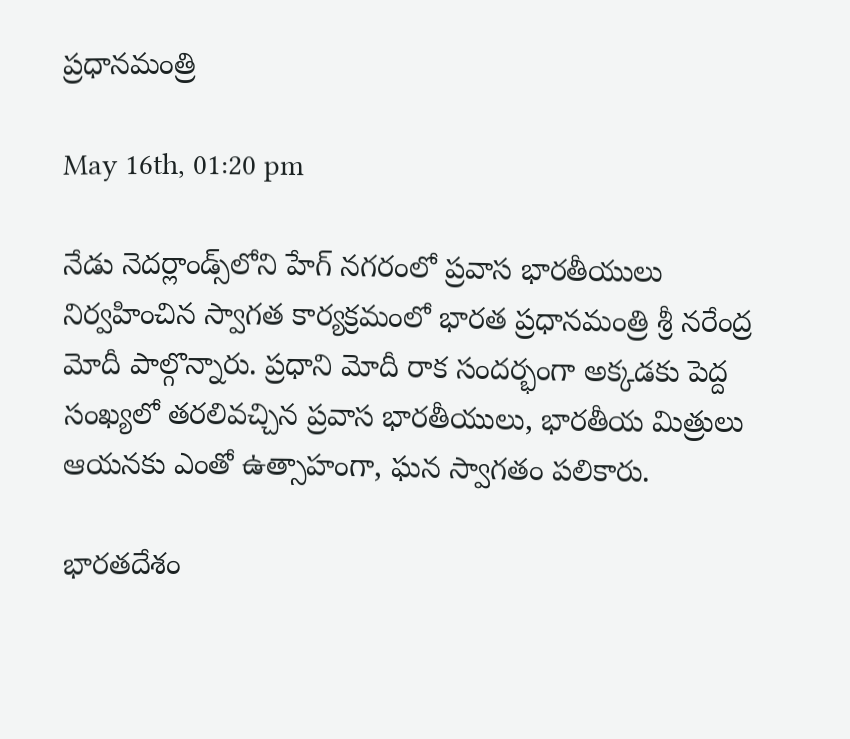ప్రధానమంత్రి

May 16th, 01:20 pm

నేడు నెదర్లాండ్స్‌లోని హేగ్ నగరంలో ప్రవాస భారతీయులు నిర్వహించిన స్వాగత కార్యక్రమంలో భారత ప్రధానమంత్రి శ్రీ నరేంద్ర మోదీ పాల్గొన్నారు. ప్రధాని మోదీ రాక సందర్భంగా అక్కడకు పెద్ద సంఖ్యలో తరలివచ్చిన ప్రవాస భారతీయులు, భారతీయ మిత్రులు ఆయనకు ఎంతో ఉత్సాహంగా, ఘన స్వాగతం పలికారు.

భారతదేశం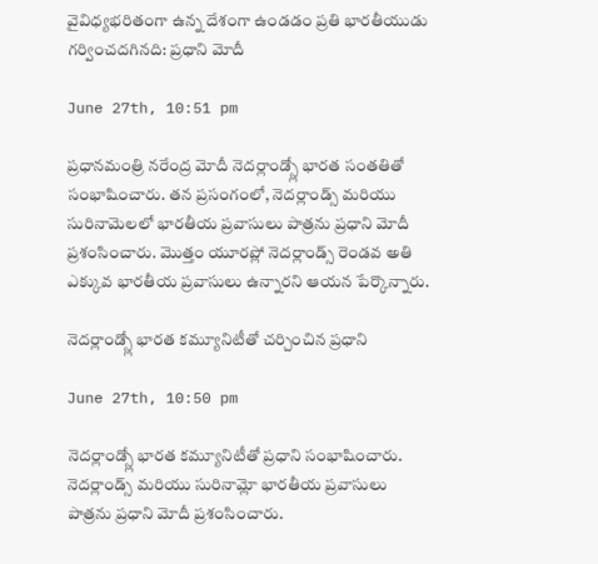వైవిధ్యభరితంగా ఉన్న దేశంగా ఉండడం ప్రతి భారతీయుడు గర్వించదగినది: ప్రధాని మోదీ

June 27th, 10:51 pm

ప్రధానమంత్రి నరేంద్ర మోదీ నెదర్లాండ్స్లో భారత సంతతితో సంభాషించారు. తన ప్రసంగంలో, నెదర్లాండ్స్ మరియు సురినామెలలో భారతీయ ప్రవాసులు పాత్రను ప్రధాని మోదీ ప్రశంసించారు. మొత్తం యూరప్లో నెదర్లాండ్స్ రెండవ అతి ఎక్కువ భారతీయ ప్రవాసులు ఉన్నారని ఆయన పేర్కొన్నారు.

నెదర్లాండ్స్లో భారత కమ్యూనిటీతో చర్చించిన ప్రధాని

June 27th, 10:50 pm

నెదర్లాండ్స్లో భారత కమ్యూనిటీతో ప్రధాని సంభాషించారు. నెదర్లాండ్స్ మరియు సురినామ్లో భారతీయ ప్రవాసులు పాత్రను ప్రధాని మోదీ ప్రశంసించారు.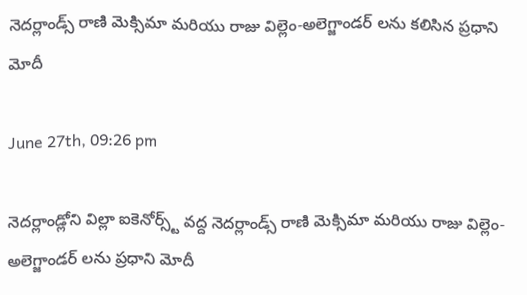నెదర్లాండ్స్ రాణి మెక్సిమా మరియు రాజు విల్లెం-అలెగ్జాండర్ లను కలిసిన ప్రధాని మోదీ

June 27th, 09:26 pm

నెదర్లాండ్లోని విల్లా ఐకెనోర్స్ట్ వద్ద నెదర్లాండ్స్ రాణి మెక్సిమా మరియు రాజు విల్లెం-అలెగ్జాండర్ లను ప్రధాని మోదీ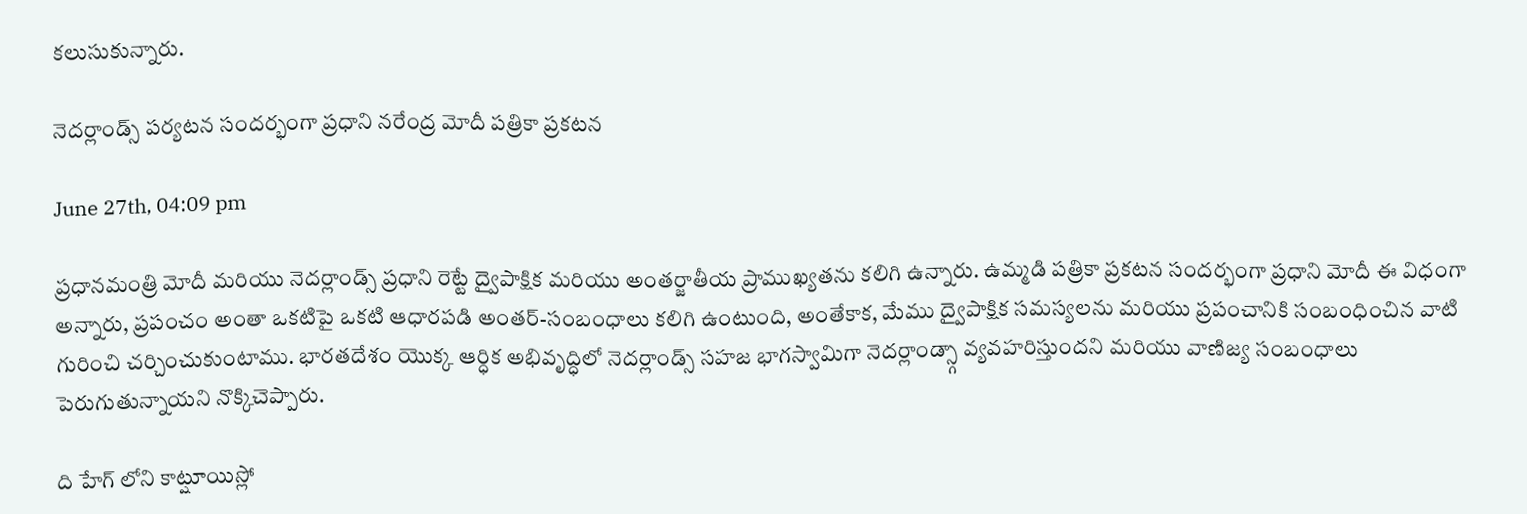కలుసుకున్నారు.

నెదర్లాండ్స్ పర్యటన సందర్భంగా ప్రధాని నరేంద్ర మోదీ పత్రికా ప్రకటన

June 27th, 04:09 pm

ప్రధానమంత్రి మోదీ మరియు నెదర్లాండ్స్ ప్రధాని రెట్టే ద్వైపాక్షిక మరియు అంతర్జాతీయ ప్రాముఖ్యతను కలిగి ఉన్నారు. ఉమ్మడి పత్రికా ప్రకటన సందర్భంగా ప్రధాని మోదీ ఈ విధంగా అన్నారు, ప్రపంచం అంతా ఒకటిపై ఒకటి ఆధారపడి అంతర్-సంబంధాలు కలిగి ఉంటుంది, అంతేకాక, మేము ద్వైపాక్షిక సమస్యలను మరియు ప్రపంచానికి సంబంధించిన వాటి గురించి చర్చించుకుంటాము. భారతదేశం యొక్క ఆర్ధిక అభివృద్ధిలో నెదర్లాండ్స్ సహజ భాగస్వామిగా నెదర్లాండ్స్గా వ్యవహరిస్తుందని మరియు వాణిజ్య సంబంధాలు పెరుగుతున్నాయని నొక్కిచెప్పారు.

ది హేగ్ లోని కాట్షూయిస్లో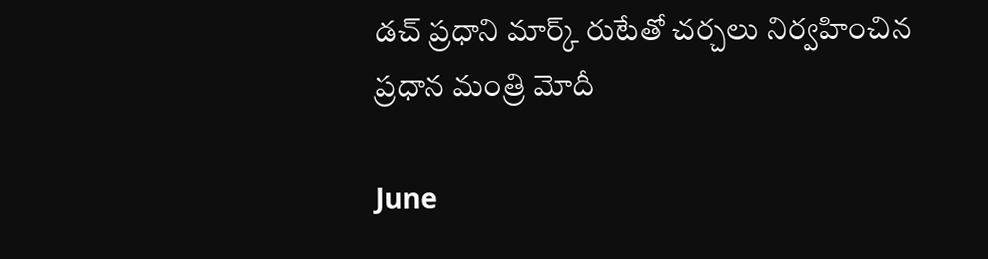డచ్ ప్రధాని మార్క్ రుటేతో చర్చలు నిర్వహించిన ప్రధాన మంత్రి మోదీ

June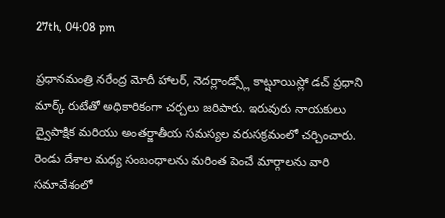27th, 04:08 pm

ప్రధానమంత్రి నరేంద్ర మోదీ హాలర్, నెదర్లాండ్స్లో కాట్షూయిస్లో డచ్ ప్రధాని మార్క్ రుటేతో అధికారికంగా చర్చలు జరిపారు. ఇరువురు నాయకులు ద్వైపాక్షిక మరియు అంతర్జాతీయ సమస్యల వరుసక్రమంలో చర్చించారు. రెండు దేశాల మధ్య సంబంధాలను మరింత పెంచే మార్గాలను వారి సమావేశంలో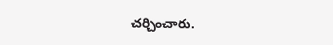చర్చించారు.